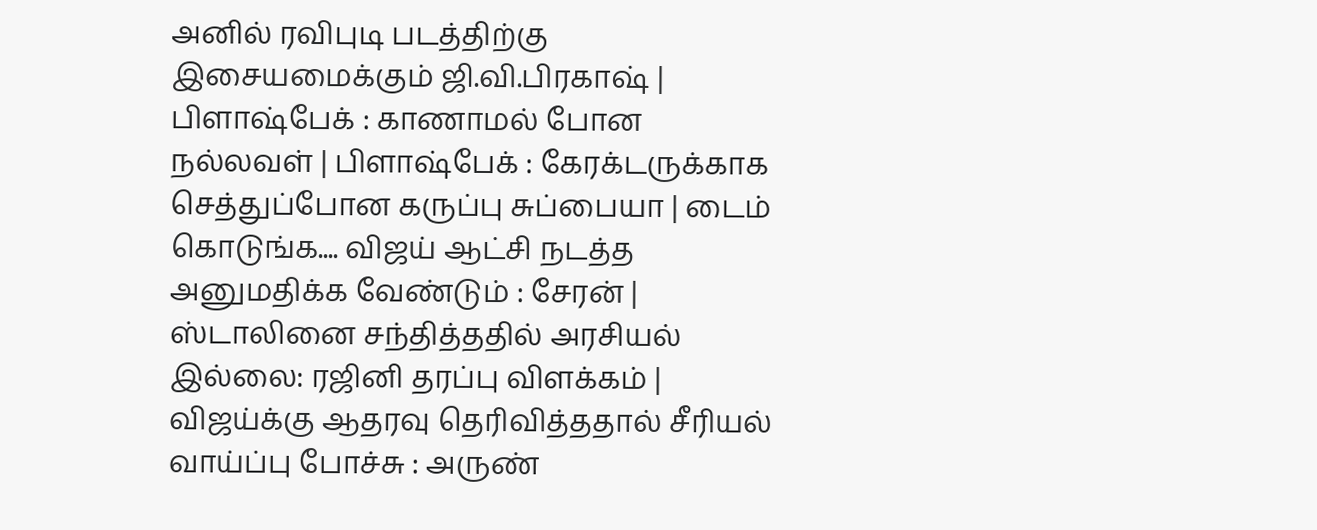அனில் ரவிபுடி படத்திற்கு இசையமைக்கும் ஜி.வி.பிரகாஷ் | பிளாஷ்பேக் : காணாமல் போன நல்லவள் | பிளாஷ்பேக் : கேரக்டருக்காக செத்துப்போன கருப்பு சுப்பையா | டைம் கொடுங்க.... விஜய் ஆட்சி நடத்த அனுமதிக்க வேண்டும் : சேரன் | ஸ்டாலினை சந்தித்ததில் அரசியல் இல்லை: ரஜினி தரப்பு விளக்கம் | விஜய்க்கு ஆதரவு தெரிவித்ததால் சீரியல் வாய்ப்பு போச்சு : அருண்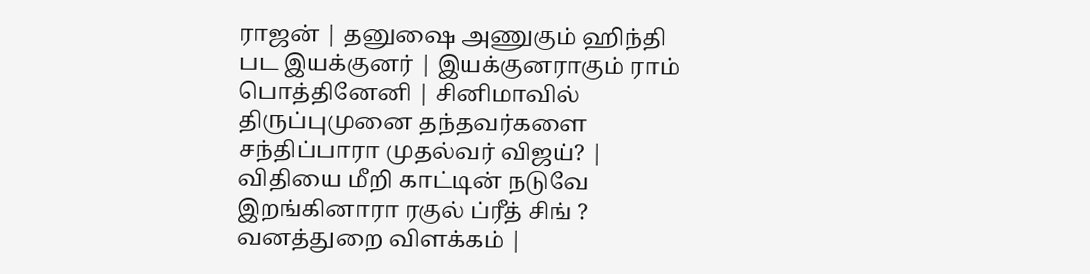ராஜன் | தனுஷை அணுகும் ஹிந்தி பட இயக்குனர் | இயக்குனராகும் ராம் பொத்தினேனி | சினிமாவில் திருப்புமுனை தந்தவர்களை சந்திப்பாரா முதல்வர் விஜய்? | விதியை மீறி காட்டின் நடுவே இறங்கினாரா ரகுல் ப்ரீத் சிங் ? வனத்துறை விளக்கம் |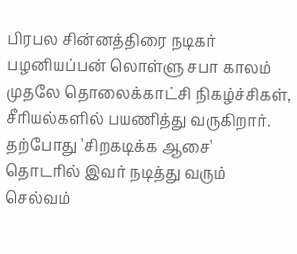பிரபல சின்னத்திரை நடிகர் பழனியப்பன் லொள்ளு சபா காலம் முதலே தொலைக்காட்சி நிகழ்ச்சிகள், சீரியல்களில் பயணித்து வருகிறார். தற்போது 'சிறகடிக்க ஆசை' தொடரில் இவர் நடித்து வரும் செல்வம்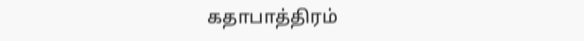கதாபாத்திரம்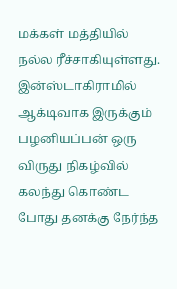மக்கள் மத்தியில் நல்ல ரீச்சாகியுள்ளது. இன்ஸ்டாகிராமில் ஆக்டிவாக இருக்கும் பழனியப்பன் ஒரு விருது நிகழ்வில் கலந்து கொண்ட போது தனக்கு நேர்ந்த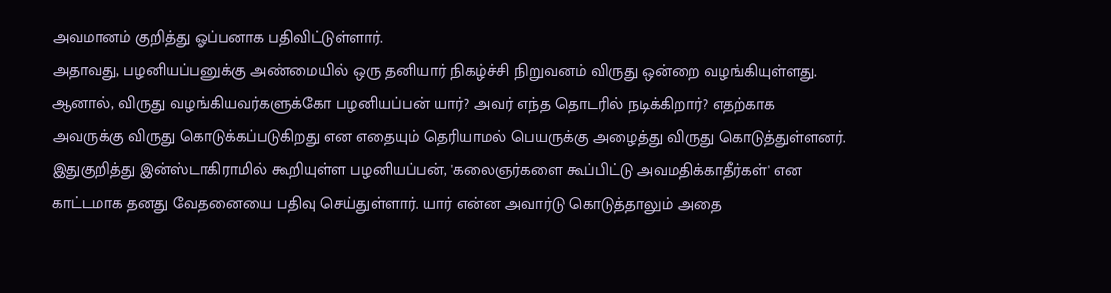அவமானம் குறித்து ஓப்பனாக பதிவிட்டுள்ளார்.
அதாவது, பழனியப்பனுக்கு அண்மையில் ஒரு தனியார் நிகழ்ச்சி நிறுவனம் விருது ஒன்றை வழங்கியுள்ளது. ஆனால், விருது வழங்கியவர்களுக்கோ பழனியப்பன் யார்? அவர் எந்த தொடரில் நடிக்கிறார்? எதற்காக அவருக்கு விருது கொடுக்கப்படுகிறது என எதையும் தெரியாமல் பெயருக்கு அழைத்து விருது கொடுத்துள்ளனர்.
இதுகுறித்து இன்ஸ்டாகிராமில் கூறியுள்ள பழனியப்பன், 'கலைஞர்களை கூப்பிட்டு அவமதிக்காதீர்கள்' என காட்டமாக தனது வேதனையை பதிவு செய்துள்ளார். யார் என்ன அவார்டு கொடுத்தாலும் அதை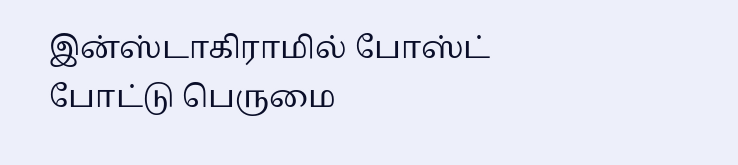இன்ஸ்டாகிராமில் போஸ்ட் போட்டு பெருமை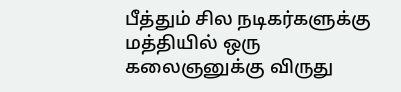பீத்தும் சில நடிகர்களுக்கு மத்தியில் ஒரு கலைஞனுக்கு விருது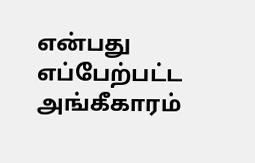என்பது எப்பேற்பட்ட அங்கீகாரம்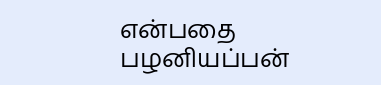என்பதை பழனியப்பன்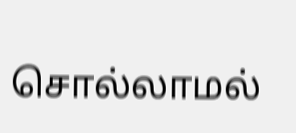சொல்லாமல்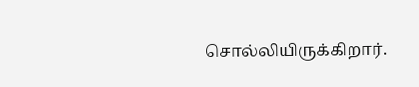சொல்லியிருக்கிறார்.